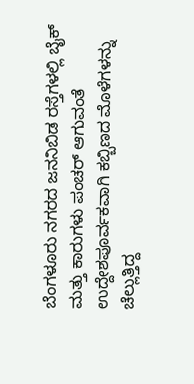ಬೆಂಗಳೂರು ನಗರದ ಜನನಿಬಿಡ ರಸ್ತೆಗಳಲ್ಲಿ ಬೈಕ್ ಮತ್ತು ಕಾರುಗಳು ಪಂಚರ್ ಆಗುವಂತೆ ಉದ್ದೇಶಪೂರ್ವಕವಾಗಿ ಕಬ್ಬಿಣದ ಮೊಳೆಗಳನ್ನು ಚೆಲ್ಲುತ್ತಿದ್ದ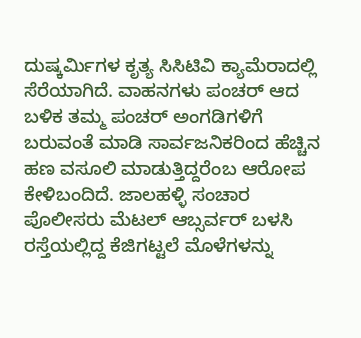ದುಷ್ಕರ್ಮಿಗಳ ಕೃತ್ಯ ಸಿಸಿಟಿವಿ ಕ್ಯಾಮೆರಾದಲ್ಲಿ ಸೆರೆಯಾಗಿದೆ. ವಾಹನಗಳು ಪಂಚರ್ ಆದ ಬಳಿಕ ತಮ್ಮ ಪಂಚರ್ ಅಂಗಡಿಗಳಿಗೆ ಬರುವಂತೆ ಮಾಡಿ ಸಾರ್ವಜನಿಕರಿಂದ ಹೆಚ್ಚಿನ ಹಣ ವಸೂಲಿ ಮಾಡುತ್ತಿದ್ದರೆಂಬ ಆರೋಪ ಕೇಳಿಬಂದಿದೆ. ಜಾಲಹಳ್ಳಿ ಸಂಚಾರ ಪೊಲೀಸರು ಮೆಟಲ್ ಆಬ್ಸರ್ವರ್ ಬಳಸಿ ರಸ್ತೆಯಲ್ಲಿದ್ದ ಕೆಜಿಗಟ್ಟಲೆ ಮೊಳೆಗಳನ್ನು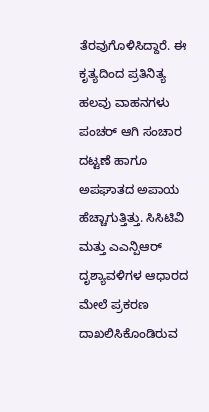ತೆರವುಗೊಳಿಸಿದ್ದಾರೆ. ಈ ಕೃತ್ಯದಿಂದ ಪ್ರತಿನಿತ್ಯ ಹಲವು ವಾಹನಗಳು ಪಂಚರ್ ಆಗಿ ಸಂಚಾರ ದಟ್ಟಣೆ ಹಾಗೂ ಅಪಘಾತದ ಅಪಾಯ ಹೆಚ್ಚಾಗುತ್ತಿತ್ತು. ಸಿಸಿಟಿವಿ ಮತ್ತು ಎಎನ್ಪಿಆರ್ ದೃಶ್ಯಾವಳಿಗಳ ಆಧಾರದ ಮೇಲೆ ಪ್ರಕರಣ ದಾಖಲಿಸಿಕೊಂಡಿರುವ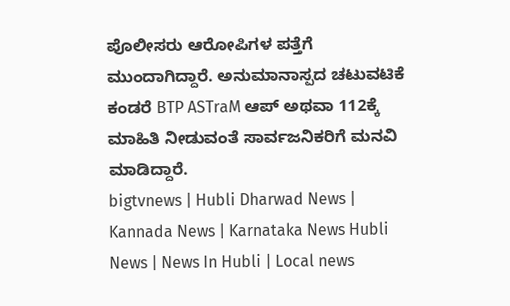ಪೊಲೀಸರು ಆರೋಪಿಗಳ ಪತ್ತೆಗೆ ಮುಂದಾಗಿದ್ದಾರೆ. ಅನುಮಾನಾಸ್ಪದ ಚಟುವಟಿಕೆ ಕಂಡರೆ BTP ASTraM ಆಪ್ ಅಥವಾ 112ಕ್ಕೆ ಮಾಹಿತಿ ನೀಡುವಂತೆ ಸಾರ್ವಜನಿಕರಿಗೆ ಮನವಿ ಮಾಡಿದ್ದಾರೆ.
bigtvnews | Hubli Dharwad News | Kannada News | Karnataka News Hubli News | News In Hubli | Local news